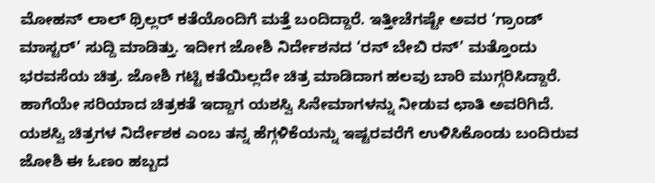ಮೋಹನ್ ಲಾಲ್ ಥ್ರಿಲ್ಲರ್ ಕತೆಯೊಂದಿಗೆ ಮತ್ತೆ ಬಂದಿದ್ದಾರೆ. ಇತ್ತೀಚೆಗಷ್ಟೇ ಅವರ ‘ಗ್ರಾಂಡ್ ಮಾಸ್ಟರ್’ ಸುದ್ದಿ ಮಾಡಿತ್ತು. ಇದೀಗ ಜೋಶಿ ನಿರ್ದೇಶನದ ‘ರನ್ ಬೇಬಿ ರನ್’ ಮತ್ತೊಂದು ಭರವಸೆಯ ಚಿತ್ರ. ಜೋಶಿ ಗಟ್ಟಿ ಕತೆಯಿಲ್ಲದೇ ಚಿತ್ರ ಮಾಡಿದಾಗ ಹಲವು ಬಾರಿ ಮುಗ್ಗರಿಸಿದ್ದಾರೆ. ಹಾಗೆಯೇ ಸರಿಯಾದ ಚಿತ್ರಕತೆ ಇದ್ದಾಗ ಯಶಸ್ವಿ ಸಿನೇಮಾಗಳನ್ನು ನೀಡುವ ಛಾತಿ ಅವರಿಗಿದೆ. ಯಶಸ್ವಿ ಚಿತ್ರಗಳ ನಿರ್ದೇಶಕ ಎಂಬ ತನ್ನ ಹೆಗ್ಗಳಿಕೆಯನ್ನು ಇಷ್ಟರವರೆಗೆ ಉಳಿಸಿಕೊಂಡು ಬಂದಿರುವ ಜೋಶಿ ಈ ಓಣಂ ಹಬ್ಬದ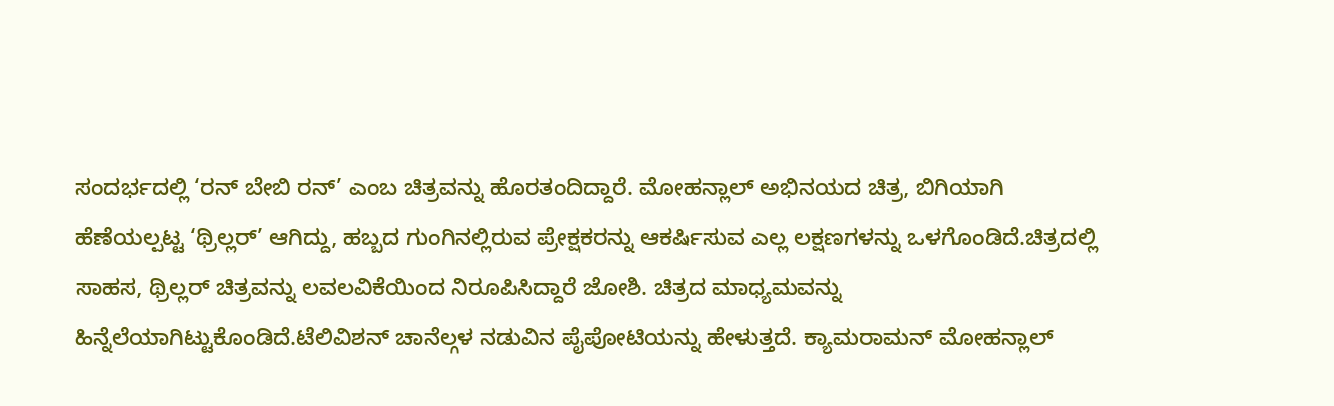ಸಂದರ್ಭದಲ್ಲಿ ‘ರನ್ ಬೇಬಿ ರನ್’ ಎಂಬ ಚಿತ್ರವನ್ನು ಹೊರತಂದಿದ್ದಾರೆ. ಮೋಹನ್ಲಾಲ್ ಅಭಿನಯದ ಚಿತ್ರ, ಬಿಗಿಯಾಗಿ ಹೆಣೆಯಲ್ಪಟ್ಟ ‘ಥ್ರಿಲ್ಲರ್’ ಆಗಿದ್ದು, ಹಬ್ಬದ ಗುಂಗಿನಲ್ಲಿರುವ ಪ್ರೇಕ್ಷಕರನ್ನು ಆಕರ್ಷಿಸುವ ಎಲ್ಲ ಲಕ್ಷಣಗಳನ್ನು ಒಳಗೊಂಡಿದೆ.ಚಿತ್ರದಲ್ಲಿ ಸಾಹಸ, ಥ್ರಿಲ್ಲರ್ ಚಿತ್ರವನ್ನು ಲವಲವಿಕೆಯಿಂದ ನಿರೂಪಿಸಿದ್ದಾರೆ ಜೋಶಿ. ಚಿತ್ರದ ಮಾಧ್ಯಮವನ್ನು ಹಿನ್ನೆಲೆಯಾಗಿಟ್ಟುಕೊಂಡಿದೆ.ಟೆಲಿವಿಶನ್ ಚಾನೆಲ್ಗಳ ನಡುವಿನ ಪೈಪೋಟಿಯನ್ನು ಹೇಳುತ್ತದೆ. ಕ್ಯಾಮರಾಮನ್ ಮೋಹನ್ಲಾಲ್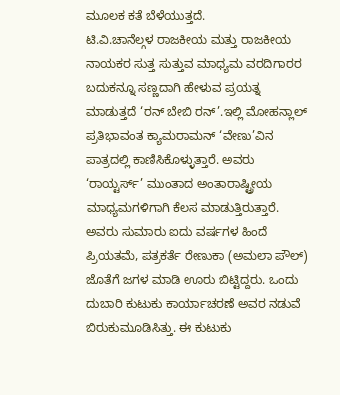ಮೂಲಕ ಕತೆ ಬೆಳೆಯುತ್ತದೆ.
ಟಿ.ವಿ.ಚಾನೆಲ್ಗಳ ರಾಜಕೀಯ ಮತ್ತು ರಾಜಕೀಯ ನಾಯಕರ ಸುತ್ತ ಸುತ್ತುವ ಮಾಧ್ಯಮ ವರದಿಗಾರರ ಬದುಕನ್ನೂ ಸಣ್ಣದಾಗಿ ಹೇಳುವ ಪ್ರಯತ್ನ ಮಾಡುತ್ತದೆ ‘ರನ್ ಬೇಬಿ ರನ್’.ಇಲ್ಲಿ ಮೋಹನ್ಲಾಲ್ ಪ್ರತಿಭಾವಂತ ಕ್ಯಾಮರಾಮನ್ ‘ವೇಣು’ವಿನ ಪಾತ್ರದಲ್ಲಿ ಕಾಣಿಸಿಕೊಳ್ಳುತ್ತಾರೆ. ಅವರು ‘ರಾಯ್ಟರ್ಸ್’ ಮುಂತಾದ ಅಂತಾರಾಷ್ಟ್ರೀಯ ಮಾಧ್ಯಮಗಳಿಗಾಗಿ ಕೆಲಸ ಮಾಡುತ್ತಿರುತ್ತಾರೆ. ಅವರು ಸುಮಾರು ಐದು ವರ್ಷಗಳ ಹಿಂದೆ ಪ್ರಿಯತಮೆ, ಪತ್ರಕರ್ತೆ ರೇಣುಕಾ (ಅಮಲಾ ಪೌಲ್) ಜೊತೆಗೆ ಜಗಳ ಮಾಡಿ ಊರು ಬಿಟ್ಟಿದ್ದರು. ಒಂದು ದುಬಾರಿ ಕುಟುಕು ಕಾರ್ಯಾಚರಣೆ ಅವರ ನಡುವೆ ಬಿರುಕುಮೂಡಿಸಿತ್ತು. ಈ ಕುಟುಕು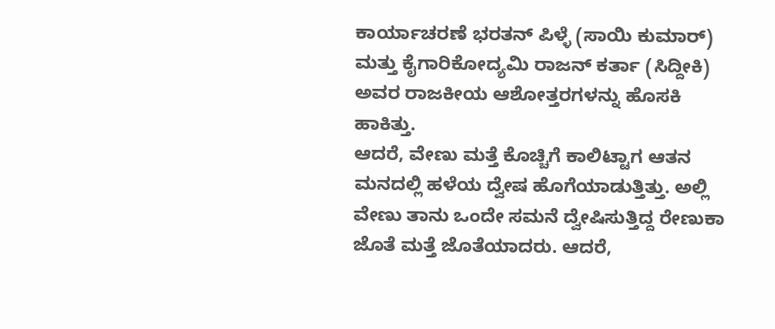ಕಾರ್ಯಾಚರಣೆ ಭರತನ್ ಪಿಳ್ಳೆ (ಸಾಯಿ ಕುಮಾರ್) ಮತ್ತು ಕೈಗಾರಿಕೋದ್ಯಮಿ ರಾಜನ್ ಕರ್ತಾ (ಸಿದ್ದೀಕಿ) ಅವರ ರಾಜಕೀಯ ಆಶೋತ್ತರಗಳನ್ನು ಹೊಸಕಿ ಹಾಕಿತ್ತು.
ಆದರೆ, ವೇಣು ಮತ್ತೆ ಕೊಚ್ಚಿಗೆ ಕಾಲಿಟ್ಟಾಗ ಆತನ ಮನದಲ್ಲಿ ಹಳೆಯ ದ್ವೇಷ ಹೊಗೆಯಾಡುತ್ತಿತ್ತು. ಅಲ್ಲಿ ವೇಣು ತಾನು ಒಂದೇ ಸಮನೆ ದ್ವೇಷಿಸುತ್ತಿದ್ದ ರೇಣುಕಾ ಜೊತೆ ಮತ್ತೆ ಜೊತೆಯಾದರು. ಆದರೆ,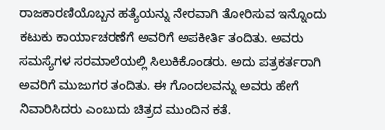ರಾಜಕಾರಣಿಯೊಬ್ಬನ ಹತ್ಯೆಯನ್ನು ನೇರವಾಗಿ ತೋರಿಸುವ ಇನ್ನೊಂದು ಕಟುಕು ಕಾರ್ಯಾಚರಣೆಗೆ ಅವರಿಗೆ ಅಪಕೀರ್ತಿ ತಂದಿತು. ಅವರು ಸಮಸ್ಯೆಗಳ ಸರಮಾಲೆಯಲ್ಲಿ ಸಿಲುಕಿಕೊಂಡರು. ಅದು ಪತ್ರಕರ್ತರಾಗಿ ಅವರಿಗೆ ಮುಜುಗರ ತಂದಿತು. ಈ ಗೊಂದಲವನ್ನು ಅವರು ಹೇಗೆ ನಿವಾರಿಸಿದರು ಎಂಬುದು ಚಿತ್ರದ ಮುಂದಿನ ಕತೆ.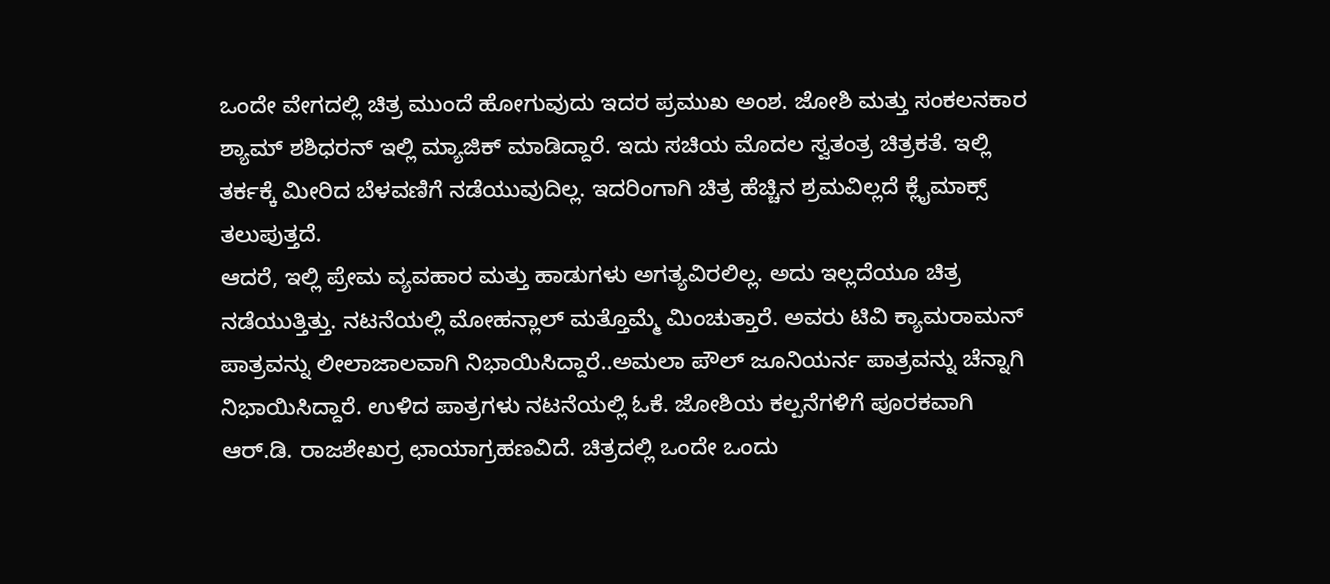ಒಂದೇ ವೇಗದಲ್ಲಿ ಚಿತ್ರ ಮುಂದೆ ಹೋಗುವುದು ಇದರ ಪ್ರಮುಖ ಅಂಶ. ಜೋಶಿ ಮತ್ತು ಸಂಕಲನಕಾರ ಶ್ಯಾಮ್ ಶಶಿಧರನ್ ಇಲ್ಲಿ ಮ್ಯಾಜಿಕ್ ಮಾಡಿದ್ದಾರೆ. ಇದು ಸಚಿಯ ಮೊದಲ ಸ್ವತಂತ್ರ ಚಿತ್ರಕತೆ. ಇಲ್ಲಿ ತರ್ಕಕ್ಕೆ ಮೀರಿದ ಬೆಳವಣಿಗೆ ನಡೆಯುವುದಿಲ್ಲ. ಇದರಿಂಗಾಗಿ ಚಿತ್ರ ಹೆಚ್ಚಿನ ಶ್ರಮವಿಲ್ಲದೆ ಕ್ಲೈಮಾಕ್ಸ್ ತಲುಪುತ್ತದೆ.
ಆದರೆ, ಇಲ್ಲಿ ಪ್ರೇಮ ವ್ಯವಹಾರ ಮತ್ತು ಹಾಡುಗಳು ಅಗತ್ಯವಿರಲಿಲ್ಲ. ಅದು ಇಲ್ಲದೆಯೂ ಚಿತ್ರ ನಡೆಯುತ್ತಿತ್ತು. ನಟನೆಯಲ್ಲಿ ಮೋಹನ್ಲಾಲ್ ಮತ್ತೊಮ್ಮೆ ಮಿಂಚುತ್ತಾರೆ. ಅವರು ಟಿವಿ ಕ್ಯಾಮರಾಮನ್ ಪಾತ್ರವನ್ನು ಲೀಲಾಜಾಲವಾಗಿ ನಿಭಾಯಿಸಿದ್ದಾರೆ..ಅಮಲಾ ಪೌಲ್ ಜೂನಿಯರ್ನ ಪಾತ್ರವನ್ನು ಚೆನ್ನಾಗಿ ನಿಭಾಯಿಸಿದ್ದಾರೆ. ಉಳಿದ ಪಾತ್ರಗಳು ನಟನೆಯಲ್ಲಿ ಓಕೆ. ಜೋಶಿಯ ಕಲ್ಪನೆಗಳಿಗೆ ಪೂರಕವಾಗಿ ಆರ್.ಡಿ. ರಾಜಶೇಖರ್ರ ಛಾಯಾಗ್ರಹಣವಿದೆ. ಚಿತ್ರದಲ್ಲಿ ಒಂದೇ ಒಂದು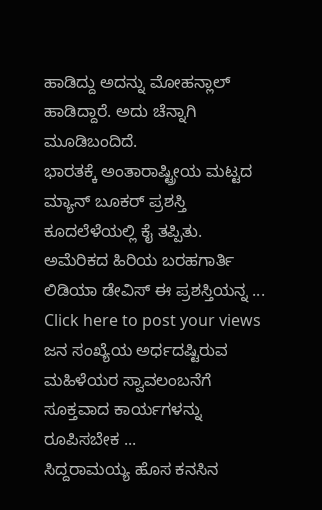ಹಾಡಿದ್ದು ಅದನ್ನು ಮೋಹನ್ಲಾಲ್ ಹಾಡಿದ್ದಾರೆ. ಅದು ಚೆನ್ನಾಗಿ ಮೂಡಿಬಂದಿದೆ.
ಭಾರತಕ್ಕೆ ಅಂತಾರಾಷ್ಟ್ರೀಯ ಮಟ್ಟದ ಮ್ಯಾನ್ ಬೂಕರ್ ಪ್ರಶಸ್ತಿ ಕೂದಲೆಳೆಯಲ್ಲಿ ಕೈ ತಪ್ಪಿತು. ಅಮೆರಿಕದ ಹಿರಿಯ ಬರಹಗಾರ್ತಿ ಲಿಡಿಯಾ ಡೇವಿಸ್ ಈ ಪ್ರಶಸ್ತಿಯನ್ನ ...
Click here to post your views ಜನ ಸಂಖ್ಯೆಯ ಅರ್ಧದಷ್ಟಿರುವ ಮಹಿಳೆಯರ ಸ್ವಾವಲಂಬನೆಗೆ ಸೂಕ್ತವಾದ ಕಾರ್ಯಗಳನ್ನು ರೂಪಿಸಬೇಕ ...
ಸಿದ್ದರಾಮಯ್ಯ ಹೊಸ ಕನಸಿನ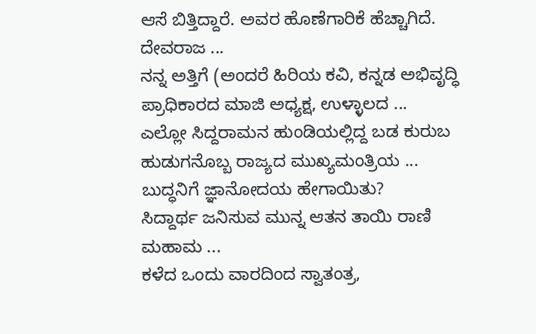ಆಸೆ ಬಿತ್ತಿದ್ದಾರೆ. ಅವರ ಹೊಣೆಗಾರಿಕೆ ಹೆಚ್ಚಾಗಿದೆ. ದೇವರಾಜ ...
ನನ್ನ ಅತ್ತಿಗೆ (ಅಂದರೆ ಹಿರಿಯ ಕವಿ, ಕನ್ನಡ ಅಭಿವೃದ್ಧಿ ಪ್ರಾಧಿಕಾರದ ಮಾಜಿ ಅಧ್ಯಕ್ಷ, ಉಳ್ಳಾಲದ ...
ಎಲ್ಲೋ ಸಿದ್ದರಾಮನ ಹುಂಡಿಯಲ್ಲಿದ್ದ ಬಡ ಕುರುಬ ಹುಡುಗನೊಬ್ಬ ರಾಜ್ಯದ ಮುಖ್ಯಮಂತ್ರಿಯ ...
ಬುದ್ಧನಿಗೆ ಜ್ಞಾನೋದಯ ಹೇಗಾಯಿತು?
ಸಿದ್ದಾರ್ಥ ಜನಿಸುವ ಮುನ್ನ ಆತನ ತಾಯಿ ರಾಣಿ ಮಹಾಮ ...
ಕಳೆದ ಒಂದು ವಾರದಿಂದ ಸ್ವಾತಂತ್ರ,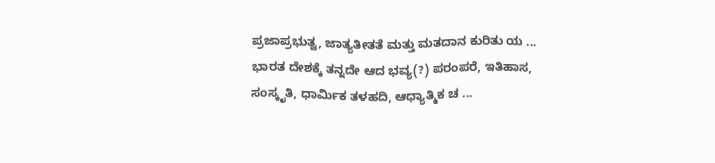ಪ್ರಜಾಪ್ರಭುತ್ವ, ಜಾತ್ಯತೀತತೆ ಮತ್ತು ಮತದಾನ ಕುರಿತು ಯ ...
ಭಾರತ ದೇಶಕ್ಕೆ ತನ್ನದೇ ಆದ ಭವ್ಯ(?) ಪರಂಪರೆ, ಇತಿಹಾಸ, ಸಂಸ್ಕೃತಿ, ಧಾರ್ಮಿಕ ತಳಹದಿ, ಆಧ್ಯಾತ್ಮಿಕ ಚ ...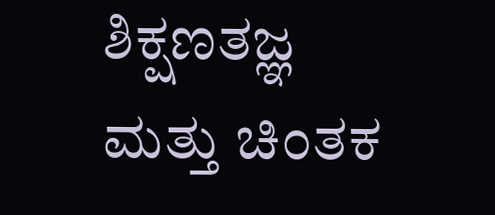ಶಿಕ್ಷಣತಜ್ಞ ಮತ್ತು ಚಿಂತಕ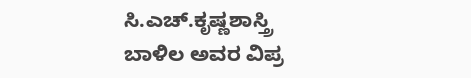ಸಿ.ಎಚ್.ಕೃಷ್ಣಶಾಸ್ತ್ರಿ ಬಾಳಿಲ ಅವರ ವಿಪ್ರ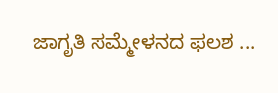ಜಾಗೃತಿ ಸಮ್ಮೇಳನದ ಫಲಶ ...